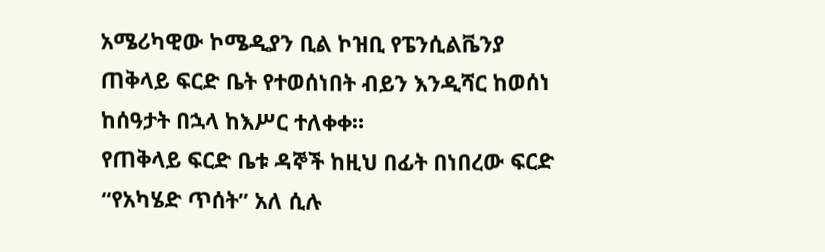አሜሪካዊው ኮሜዲያን ቢል ኮዝቢ የፔንሲልቬንያ ጠቅላይ ፍርድ ቤት የተወሰነበት ብይን እንዲሻር ከወሰነ ከሰዓታት በኋላ ከእሥር ተለቀቀ።
የጠቅላይ ፍርድ ቤቱ ዳኞች ከዚህ በፊት በነበረው ፍርድ “የአካሄድ ጥሰት” አለ ሲሉ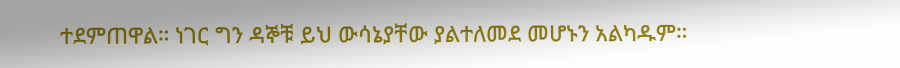ተደምጠዋል። ነገር ግን ዳኞቹ ይህ ውሳኔያቸው ያልተለመደ መሆኑን አልካዱም።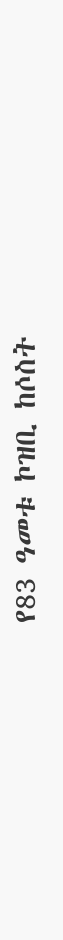የ83 ዓመቱ ኮዝቢ ከሶስት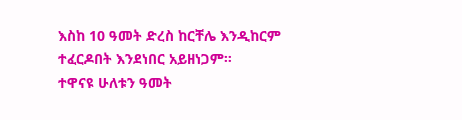እስከ 10 ዓመት ድረስ ከርቸሌ እንዲከርም ተፈርዶበት እንደነበር አይዘነጋም።
ተዋናዩ ሁለቱን ዓመት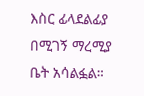እስር ፊላደልፊያ በሚገኝ ማረሚያ ቤት አሳልፏል።